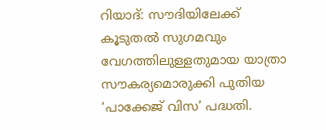റിയാദ്: സൗദിയിലേക്ക് കൂടുതൽ സുഗമവും വേഗത്തിലുള്ളതുമായ യാത്രാ സൗകര്യമൊരുക്കി പുതിയ ‘പാക്കേജ് വിസ’ പദ്ധതി.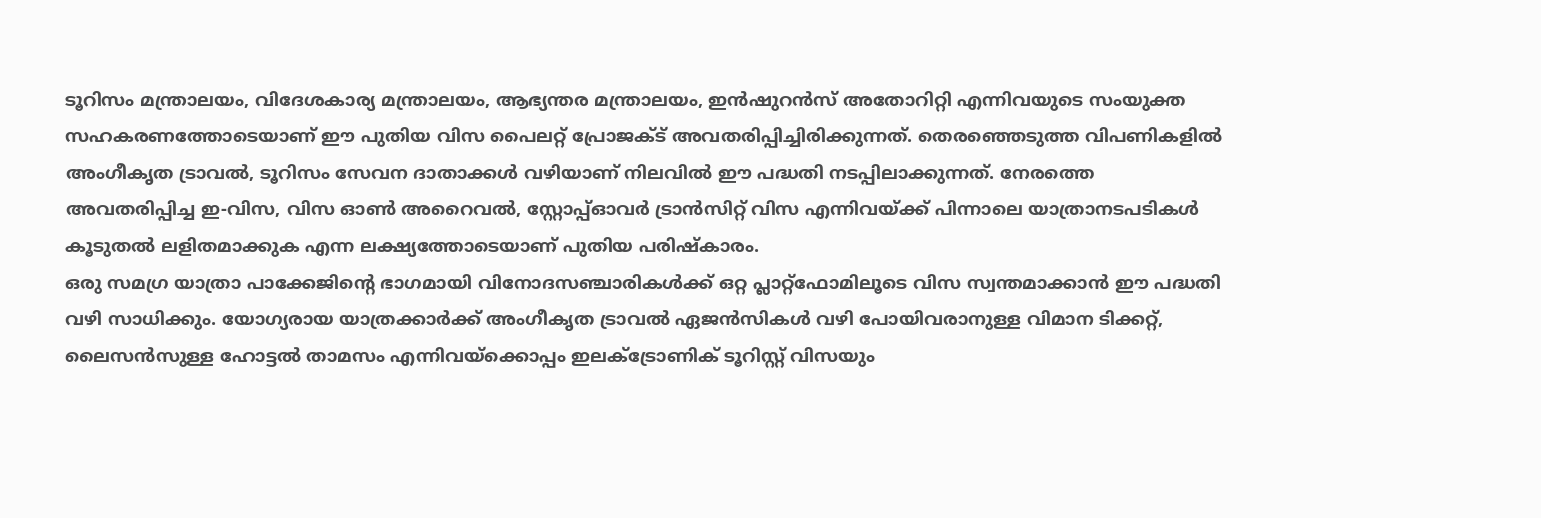ടൂറിസം മന്ത്രാലയം, വിദേശകാര്യ മന്ത്രാലയം, ആഭ്യന്തര മന്ത്രാലയം, ഇൻഷുറൻസ് അതോറിറ്റി എന്നിവയുടെ സംയുക്ത സഹകരണത്തോടെയാണ് ഈ പുതിയ വിസ പൈലറ്റ് പ്രോജക്ട് അവതരിപ്പിച്ചിരിക്കുന്നത്. തെരഞ്ഞെടുത്ത വിപണികളിൽ അംഗീകൃത ട്രാവൽ, ടൂറിസം സേവന ദാതാക്കൾ വഴിയാണ് നിലവിൽ ഈ പദ്ധതി നടപ്പിലാക്കുന്നത്. നേരത്തെ അവതരിപ്പിച്ച ഇ-വിസ, വിസ ഓൺ അറൈവൽ, സ്റ്റോപ്പ്ഓവർ ട്രാൻസിറ്റ് വിസ എന്നിവയ്ക്ക് പിന്നാലെ യാത്രാനടപടികൾ കൂടുതൽ ലളിതമാക്കുക എന്ന ലക്ഷ്യത്തോടെയാണ് പുതിയ പരിഷ്കാരം.
ഒരു സമഗ്ര യാത്രാ പാക്കേജിന്റെ ഭാഗമായി വിനോദസഞ്ചാരികൾക്ക് ഒറ്റ പ്ലാറ്റ്ഫോമിലൂടെ വിസ സ്വന്തമാക്കാൻ ഈ പദ്ധതി വഴി സാധിക്കും. യോഗ്യരായ യാത്രക്കാർക്ക് അംഗീകൃത ട്രാവൽ ഏജൻസികൾ വഴി പോയിവരാനുള്ള വിമാന ടിക്കറ്റ്, ലൈസൻസുള്ള ഹോട്ടൽ താമസം എന്നിവയ്ക്കൊപ്പം ഇലക്ട്രോണിക് ടൂറിസ്റ്റ് വിസയും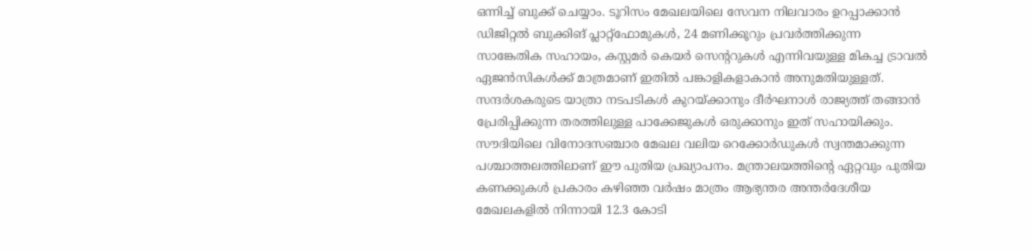ഒന്നിച്ച് ബുക്ക് ചെയ്യാം. ടൂറിസം മേഖലയിലെ സേവന നിലവാരം ഉറപ്പാക്കാൻ ഡിജിറ്റൽ ബുക്കിങ് പ്ലാറ്റ്ഫോമുകൾ, 24 മണിക്കൂറും പ്രവർത്തിക്കുന്ന സാങ്കേതിക സഹായം, കസ്റ്റമർ കെയർ സെന്ററുകൾ എന്നിവയുള്ള മികച്ച ട്രാവൽ ഏജൻസികൾക്ക് മാത്രമാണ് ഇതിൽ പങ്കാളികളാകാൻ അനുമതിയുള്ളത്. സന്ദർശകരുടെ യാത്രാ നടപടികൾ കുറയ്ക്കാനും ദീർഘനാൾ രാജ്യത്ത് തങ്ങാൻ പ്രേരിപ്പിക്കുന്ന തരത്തിലുള്ള പാക്കേജുകൾ ഒരുക്കാനും ഇത് സഹായിക്കും.
സൗദിയിലെ വിനോദസഞ്ചാര മേഖല വലിയ റെക്കോർഡുകൾ സ്വന്തമാക്കുന്ന പശ്ചാത്തലത്തിലാണ് ഈ പുതിയ പ്രഖ്യാപനം. മന്ത്രാലയത്തിന്റെ ഏറ്റവും പുതിയ കണക്കുകൾ പ്രകാരം കഴിഞ്ഞ വർഷം മാത്രം ആഭ്യന്തര അന്തർദേശീയ മേഖലകളിൽ നിന്നായി 12.3 കോടി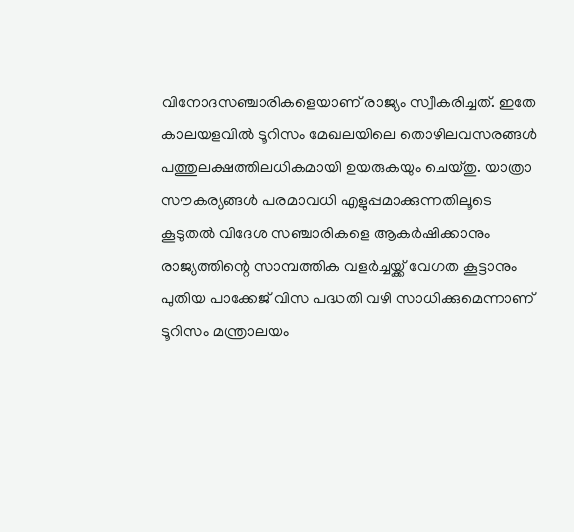വിനോദസഞ്ചാരികളെയാണ് രാജ്യം സ്വീകരിച്ചത്. ഇതേ കാലയളവിൽ ടൂറിസം മേഖലയിലെ തൊഴിലവസരങ്ങൾ പത്തുലക്ഷത്തിലധികമായി ഉയരുകയും ചെയ്തു. യാത്രാ സൗകര്യങ്ങൾ പരമാവധി എളുപ്പമാക്കുന്നതിലൂടെ കൂടുതൽ വിദേശ സഞ്ചാരികളെ ആകർഷിക്കാനും രാജ്യത്തിന്റെ സാമ്പത്തിക വളർച്ചയ്ക്ക് വേഗത കൂട്ടാനും പുതിയ പാക്കേജ് വിസ പദ്ധതി വഴി സാധിക്കുമെന്നാണ് ടൂറിസം മന്ത്രാലയം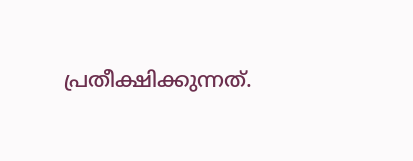പ്രതീക്ഷിക്കുന്നത്.